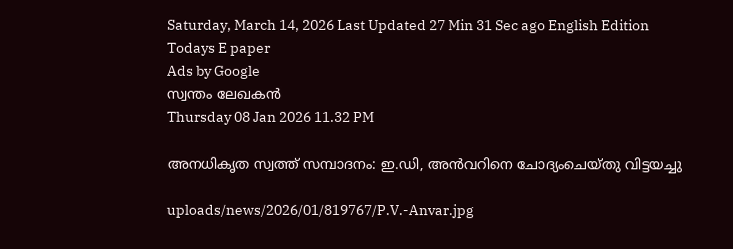Saturday, March 14, 2026 Last Updated 27 Min 31 Sec ago English Edition
Todays E paper
Ads by Google
സ്വന്തം ലേഖകന്‍
Thursday 08 Jan 2026 11.32 PM

അനധികൃത സ്വത്ത്‌ സമ്പാദനം: ഇ.ഡി, അന്‍വറിനെ ചോദ്യംചെയ്‌തു വിട്ടയച്ചു

uploads/news/2026/01/819767/P.V.-Anvar.jpg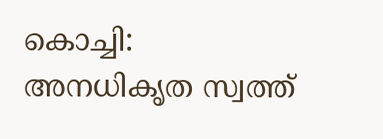കൊച്ചി: അനധികൃത സ്വത്ത്‌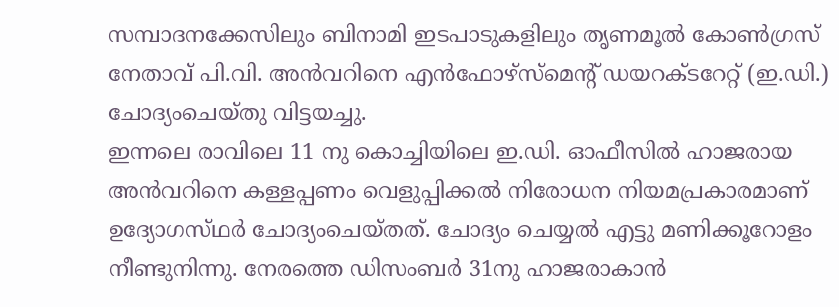സമ്പാദനക്കേസിലും ബിനാമി ഇടപാടുകളിലും തൃണമൂല്‍ കോണ്‍ഗ്രസ്‌ നേതാവ്‌ പി.വി. അന്‍വറിനെ എന്‍ഫോഴ്‌സ്മെന്റ്‌ ഡയറക്‌ടറേറ്റ്‌ (ഇ.ഡി.) ചോദ്യംചെയ്‌തു വിട്ടയച്ചു.
ഇന്നലെ രാവിലെ 11 നു കൊച്ചിയിലെ ഇ.ഡി. ഓഫീസില്‍ ഹാജരായ അന്‍വറിനെ കള്ളപ്പണം വെളുപ്പിക്കല്‍ നിരോധന നിയമപ്രകാരമാണ്‌ ഉദ്യോഗസ്‌ഥര്‍ ചോദ്യംചെയ്‌തത്‌. ചോദ്യം ചെയ്യല്‍ എട്ടു മണിക്കൂറോളം നീണ്ടുനിന്നു. നേരത്തെ ഡിസംബര്‍ 31നു ഹാജരാകാന്‍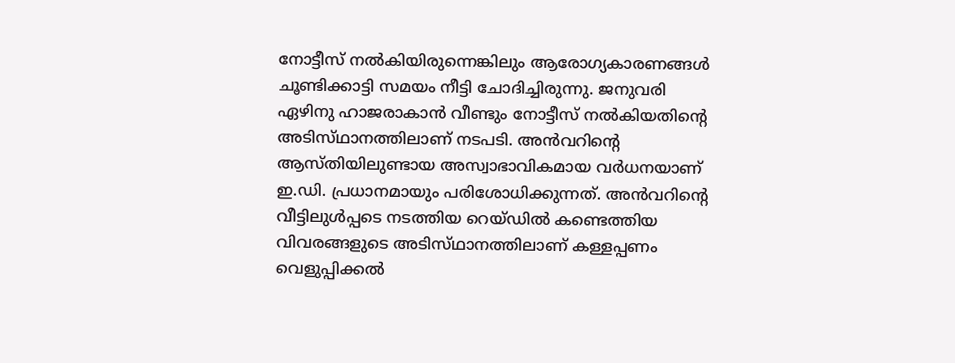നോട്ടീസ്‌ നല്‍കിയിരുന്നെങ്കിലും ആരോഗ്യകാരണങ്ങള്‍ ചൂണ്ടിക്കാട്ടി സമയം നീട്ടി ചോദിച്ചിരുന്നു. ജനുവരി ഏഴിനു ഹാജരാകാന്‍ വീണ്ടും നോട്ടീസ്‌ നല്‍കിയതിന്റെ അടിസ്‌ഥാനത്തിലാണ്‌ നടപടി. അന്‍വറിന്റെ ആസ്‌തിയിലുണ്ടായ അസ്വാഭാവികമായ വര്‍ധനയാണ്‌ ഇ.ഡി. പ്രധാനമായും പരിശോധിക്കുന്നത്‌. അന്‍വറിന്റെ വീട്ടിലുള്‍പ്പടെ നടത്തിയ റെയ്‌ഡില്‍ കണ്ടെത്തിയ വിവരങ്ങളുടെ അടിസ്‌ഥാനത്തിലാണ്‌ കള്ളപ്പണം വെളുപ്പിക്കല്‍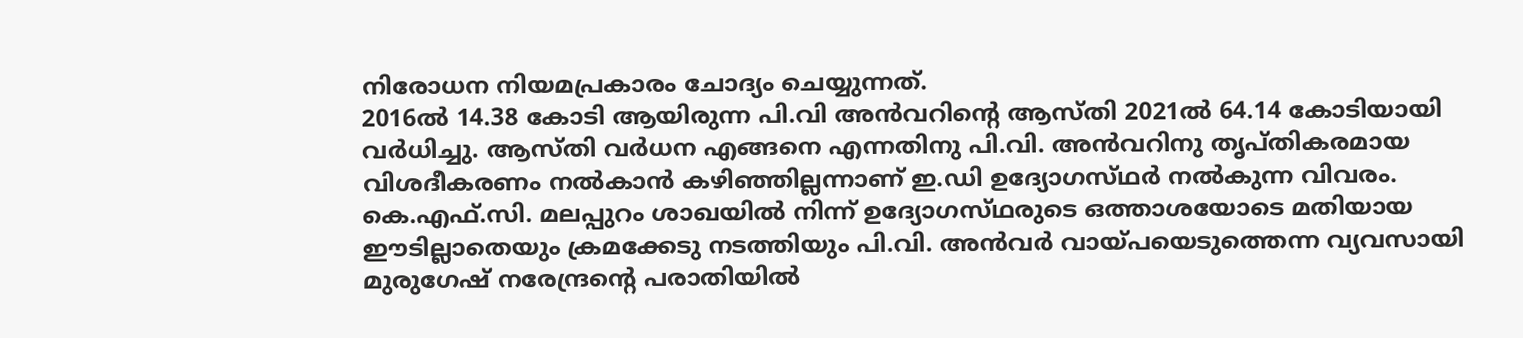നിരോധന നിയമപ്രകാരം ചോദ്യം ചെയ്യുന്നത്‌.
2016ല്‍ 14.38 കോടി ആയിരുന്ന പി.വി അന്‍വറിന്റെ ആസ്‌തി 2021ല്‍ 64.14 കോടിയായി വര്‍ധിച്ചു. ആസ്‌തി വര്‍ധന എങ്ങനെ എന്നതിനു പി.വി. അന്‍വറിനു തൃപ്‌തികരമായ വിശദീകരണം നല്‍കാന്‍ കഴിഞ്ഞില്ലന്നാണ്‌ ഇ.ഡി ഉദ്യോഗസ്‌ഥര്‍ നല്‍കുന്ന വിവരം. കെ.എഫ്‌.സി. മലപ്പുറം ശാഖയില്‍ നിന്ന്‌ ഉദ്യോഗസ്‌ഥരുടെ ഒത്താശയോടെ മതിയായ ഈടില്ലാതെയും ക്രമക്കേടു നടത്തിയും പി.വി. അന്‍വര്‍ വായ്‌പയെടുത്തെന്ന വ്യവസായി മുരുഗേഷ്‌ നരേന്ദ്രന്റെ പരാതിയില്‍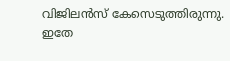വിജിലന്‍സ്‌ കേസെടുത്തിരുന്നു. ഇതേ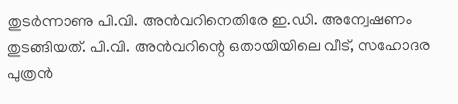തുടര്‍ന്നാണു പി.വി. അന്‍വറിനെതിരേ ഇ.ഡി. അന്വേഷണം തുടങ്ങിയത്‌. പി.വി. അന്‍വറിന്റെ ഒതായിയിലെ വീട്‌, സഹോദര പുത്രന്‍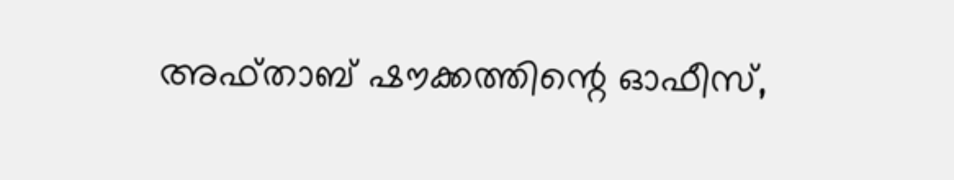അഫ്‌താബ്‌ ഷൗക്കത്തിന്റെ ഓഫീസ്‌,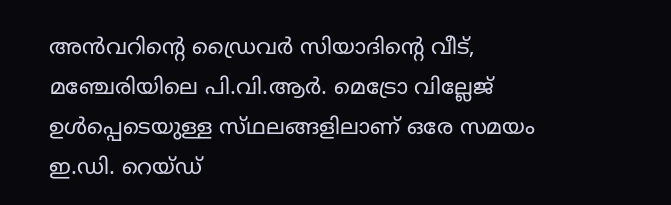അന്‍വറിന്റെ ഡ്രൈവര്‍ സിയാദിന്റെ വീട്‌, മഞ്ചേരിയിലെ പി.വി.ആര്‍. മെട്രോ വില്ലേജ്‌ ഉള്‍പ്പെടെയുള്ള സ്‌ഥലങ്ങളിലാണ്‌ ഒരേ സമയം ഇ.ഡി. റെയ്‌ഡ്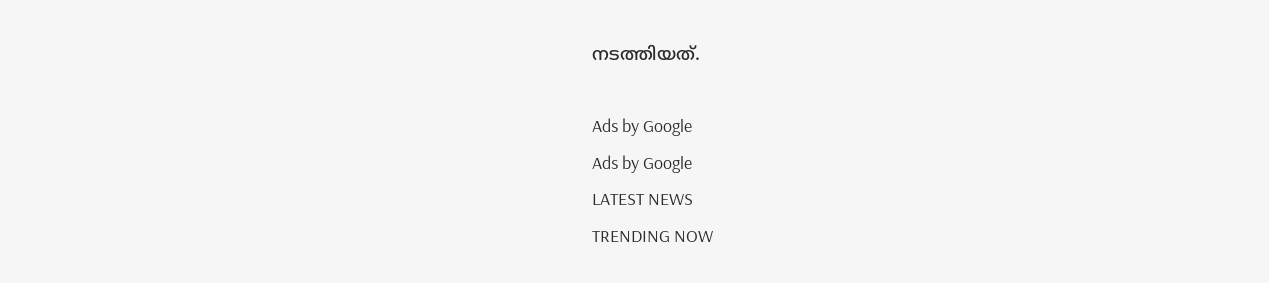നടത്തിയത്‌.

Ads by Google
Ads by Google
LATEST NEWS
TRENDING NOW